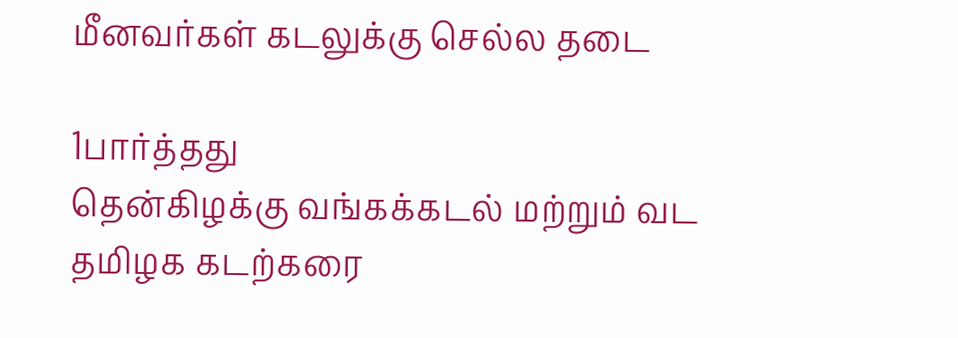மீனவர்கள் கடலுக்கு செல்ல தடை

1பார்த்தது
தென்கிழக்கு வங்கக்கடல் மற்றும் வட தமிழக கடற்கரை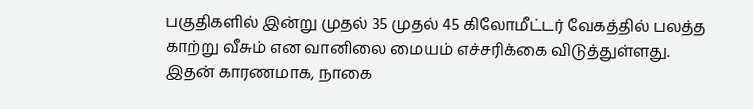பகுதிகளில் இன்று முதல் 35 முதல் 45 கிலோமீட்டர் வேகத்தில் பலத்த காற்று வீசும் என வானிலை மையம் எச்சரிக்கை விடுத்துள்ளது. இதன் காரணமாக, நாகை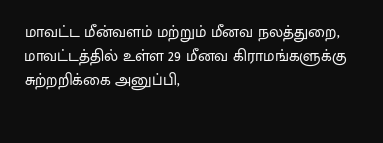மாவட்ட மீன்வளம் மற்றும் மீனவ நலத்துறை, மாவட்டத்தில் உள்ள 29 மீனவ கிராமங்களுக்கு சுற்றறிக்கை அனுப்பி,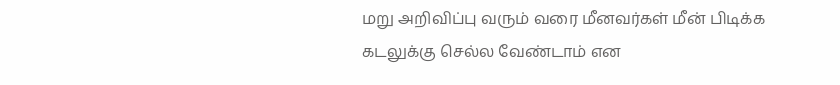மறு அறிவிப்பு வரும் வரை மீனவர்கள் மீன் பிடிக்க கடலுக்கு செல்ல வேண்டாம் என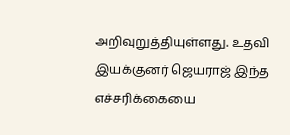அறிவுறுத்தியுள்ளது. உதவி இயக்குனர் ஜெயராஜ் இந்த எச்சரிக்கையை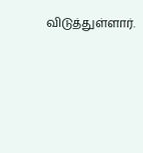விடுத்துள்ளார்.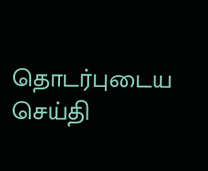தொடர்புடைய செய்தி